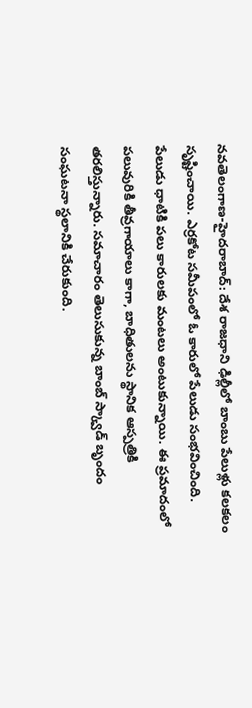నవతెలంగాణ-హైదరాబాద్: దేశ రాజధాని ఢిల్లీలో బాంబు పేలుళ్లు కలకలం సృష్టించాయి. ఎర్రకోట సమీపంలో ఓ కారులో పేలుడు సంభవించింది. పేలుడు ధాటికి పలు కారులకు మంటలు అంటుకున్నాయి. ఈ ప్రమాదంలో పలువురికి తీవ్రగాయాలు కాగా, బాధితులను స్థానిక ఆస్పత్రికి తరలిస్తున్నారు. సమాచారం తెలుసుకున్న బాంబ్ స్క్వాడ్ బృందం సంఘటనా స్థలానికి చేరుకుంది.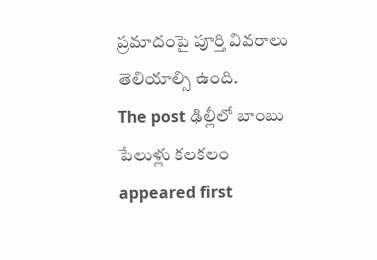ప్రమాదంపై పూర్తి వివరాలు తెలియాల్సి ఉంది.
The post ఢిల్లీలో బాంబు పేలుళ్లు కలకలం appeared first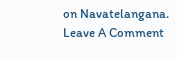on Navatelangana.
Leave A Comment